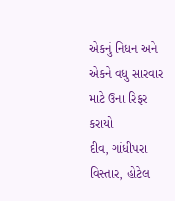એકનું નિધન અને એકને વધુ સારવાર માટે ઉના રિફર કરાયો
દીવ, ગાંધીપરા વિસ્તાર, હોટેલ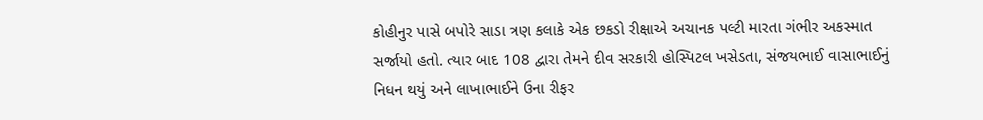કોહીનુર પાસે બપોરે સાડા ત્રણ કલાકે એક છકડો રીક્ષાએ અચાનક પલ્ટી મારતા ગંભીર અકસ્માત સર્જાયો હતો. ત્યાર બાદ 108 દ્વારા તેમને દીવ સરકારી હોસ્પિટલ ખસેડતા, સંજયભાઈ વાસાભાઈનું નિધન થયું અને લાખાભાઈને ઉના રીફર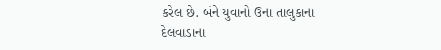કરેલ છે. બંને યુવાનો ઉના તાલુકાના દેલવાડાના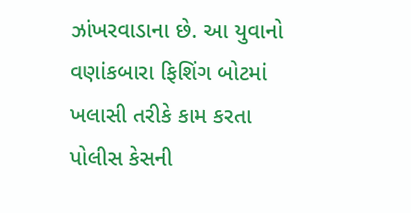ઝાંખરવાડાના છે. આ યુવાનો વણાંકબારા ફિશિંગ બોટમાં ખલાસી તરીકે કામ કરતા પોલીસ કેસની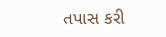તપાસ કરી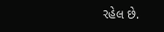રહેલ છે.